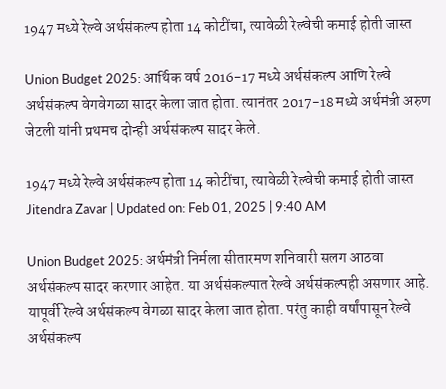1947 मध्ये रेल्वे अर्थसंकल्प होता 14 कोटींचा, त्यावेळी रेल्वेची कमाई होती जास्त

Union Budget 2025: आर्थिक वर्ष 2016-17 मध्ये अर्थसंकल्प आणि रेल्वे अर्थसंकल्प वेगवेगळा सादर केला जात होता. त्यानंतर 2017-18 मध्ये अर्थमंत्री अरुण जेटली यांनी प्रथमच दोन्ही अर्थसंकल्प सादर केले.

1947 मध्ये रेल्वे अर्थसंकल्प होता 14 कोटींचा, त्यावेळी रेल्वेची कमाई होती जास्त
Jitendra Zavar | Updated on: Feb 01, 2025 | 9:40 AM

Union Budget 2025: अर्थमंत्री निर्मला सीतारमण शनिवारी सलग आठवा अर्थसंकल्प सादर करणार आहेत. या अर्थसंकल्पात रेल्वे अर्थसंकल्पही असणार आहे. यापूर्वी रेल्वे अर्थसंकल्प वेगळा सादर केला जात होता. परंतु काही वर्षांपासून रेल्वे अर्थसंकल्प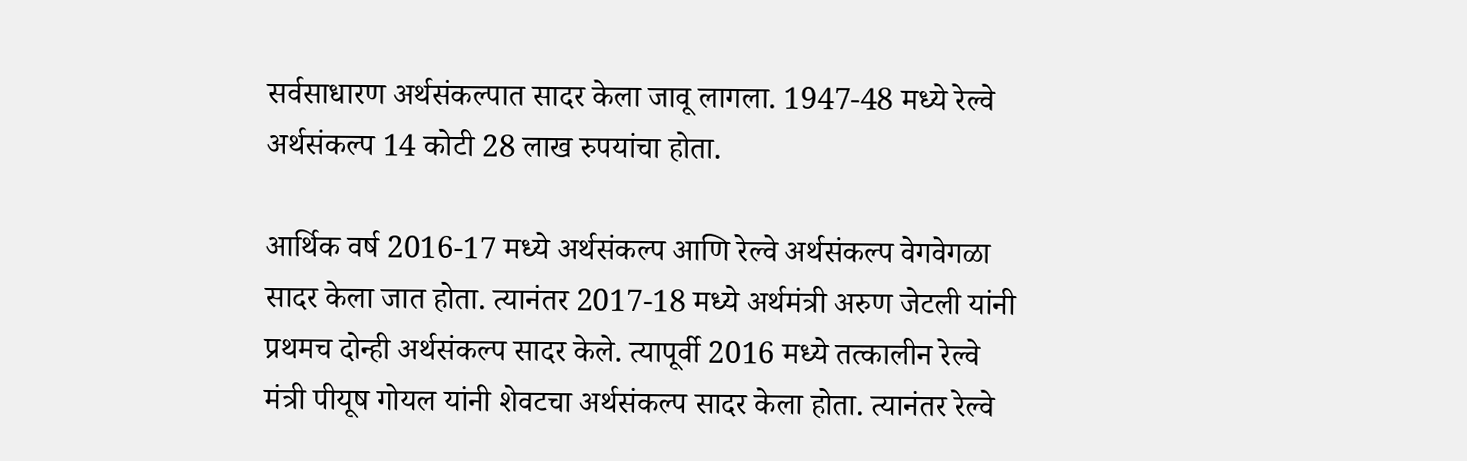सर्वसाधारण अर्थसंकल्पात सादर केला जावू लागला. 1947-48 मध्ये रेल्वे अर्थसंकल्प 14 कोटी 28 लाख रुपयांचा होता.

आर्थिक वर्ष 2016-17 मध्ये अर्थसंकल्प आणि रेल्वे अर्थसंकल्प वेगवेगळा सादर केला जात होता. त्यानंतर 2017-18 मध्ये अर्थमंत्री अरुण जेटली यांनी प्रथमच दोन्ही अर्थसंकल्प सादर केले. त्यापूर्वी 2016 मध्ये तत्कालीन रेल्वे मंत्री पीयूष गोयल यांनी शेवटचा अर्थसंकल्प सादर केला होता. त्यानंतर रेल्वे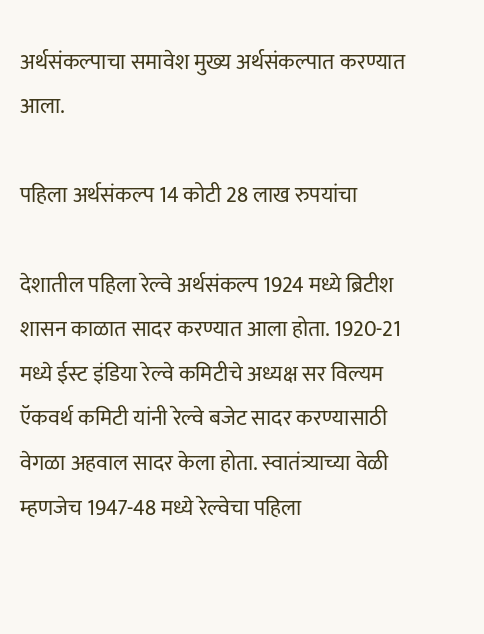अर्थसंकल्पाचा समावेश मुख्य अर्थसंकल्पात करण्यात आला.

पहिला अर्थसंकल्प 14 कोटी 28 लाख रुपयांचा

देशातील पहिला रेल्वे अर्थसंकल्प 1924 मध्ये ब्रिटीश शासन काळात सादर करण्यात आला होता. 1920-21 मध्ये ईस्ट इंडिया रेल्वे कमिटीचे अध्यक्ष सर विल्यम ऍकवर्थ कमिटी यांनी रेल्वे बजेट सादर करण्यासाठी वेगळा अहवाल सादर केला होता. स्वातंत्र्याच्या वेळी म्हणजेच 1947-48 मध्ये रेल्वेचा पहिला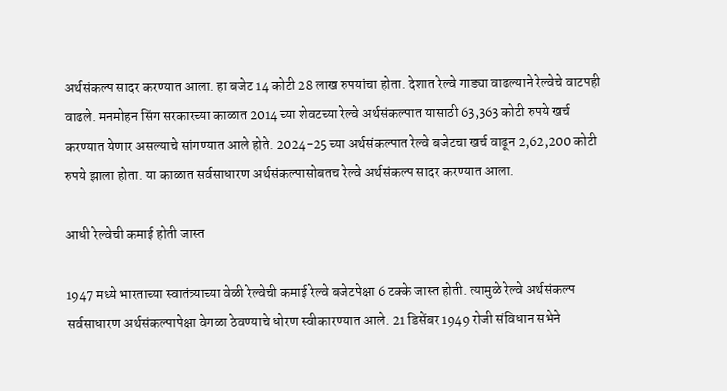अर्थसंकल्प सादर करण्यात आला. हा बजेट 14 कोटी 28 लाख रुपयांचा होता. देशात रेल्वे गाड्या वाढल्याने रेल्वेचे वाटपही वाढले. मनमोहन सिंग सरकारच्या काळात 2014 च्या शेवटच्या रेल्वे अर्थसंकल्पात यासाठी 63,363 कोटी रुपये खर्च करण्यात येणार असल्याचे सांगण्यात आले होते. 2024-25 च्या अर्थसंकल्पात रेल्वे बजेटचा खर्च वाढून 2,62,200 कोटी रुपये झाला होता. या काळात सर्वसाधारण अर्थसंकल्पासोबतच रेल्वे अर्थसंकल्प सादर करण्यात आला.

आधी रेल्वेची कमाई होती जास्त

1947 मध्ये भारताच्या स्वातंत्र्याच्या वेळी रेल्वेची कमाई रेल्वे बजेटपेक्षा 6 टक्के जास्त होती. त्यामुळे रेल्वे अर्थसंकल्प सर्वसाधारण अर्थसंकल्पापेक्षा वेगळा ठेवण्याचे धोरण स्वीकारण्यात आले. 21 डिसेंबर 1949 रोजी संविधान सभेने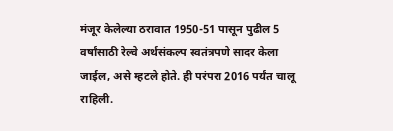मंजूर केलेल्या ठरावात 1950-51 पासून पुढील 5 वर्षांसाठी रेल्वे अर्थसंकल्प स्वतंत्रपणे सादर केला जाईल, असे म्हटले होते. ही परंपरा 2016 पर्यंत चालू राहिली.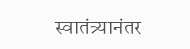स्वातंत्र्यानंतर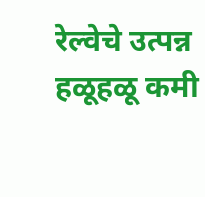रेल्वेचे उत्पन्न हळूहळू कमी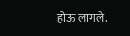होऊ लागले.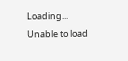Loading...
Unable to load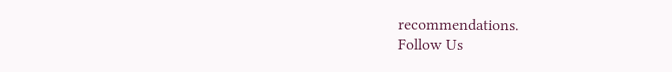recommendations.
Follow Us